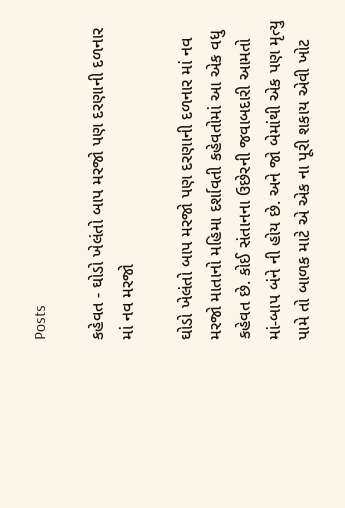Posts

કહેવત - ઘોડો ખેલંતો બાપ મરજો પણ દરણાની દળનાર માં નવ મરજો

ઘોડો ખેલંતો બાપ મરજો પણ દરણાની દળનાર માં નવ મરજો માતાનો મહિમા દર્શાવતી કહેવતોમાં આ એક વધુ કહેવત છે. કોઈ સંતાનના ઉછેરની જવાબદારી આમતો માં-બાપ બંને ની હોય છે. અને જો બેમાંથી એક પણ મૃત્યુ પામે તો બાળક માટે એ એક ના પૂરી શકાય એવી ખોટ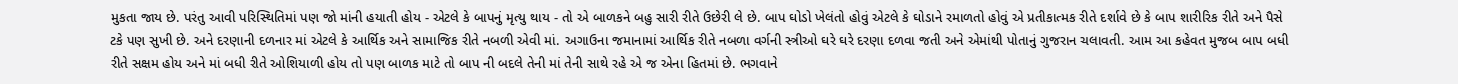મુકતા જાય છે. પરંતુ આવી પરિસ્થિતિમાં પણ જો માંની હયાતી હોય - એટલે કે બાપનું મૃત્યુ થાય - તો એ બાળકને બહુ સારી રીતે ઉછેરી લે છે. બાપ ઘોડો ખેલંતો હોવું એટલે કે ઘોડાને રમાળતો હોવું એ પ્રતીકાત્મક રીતે દર્શાવે છે કે બાપ શારીરિક રીતે અને પૈસે ટકે પણ સુખી છે. અને દરણાની દળનાર માં એટલે કે આર્થિક અને સામાજિક રીતે નબળી એવી માં. અગાઉના જમાનામાં આર્થિક રીતે નબળા વર્ગની સ્ત્રીઓ ઘરે ઘરે દરણા દળવા જતી અને એમાંથી પોતાનું ગુજરાન ચલાવતી. આમ આ કહેવત મુજબ બાપ બધી રીતે સક્ષમ હોય અને માં બધી રીતે ઓશિયાળી હોય તો પણ બાળક માટે તો બાપ ની બદલે તેની માં તેની સાથે રહે એ જ એના હિતમાં છે. ભગવાને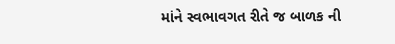માંને સ્વભાવગત રીતે જ બાળક ની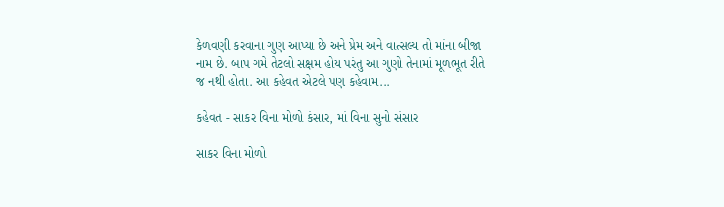કેળવણી કરવાના ગુણ આપ્યા છે અને પ્રેમ અને વાત્સલ્ય તો માંના બીજા નામ છે. બાપ ગમે તેટલો સક્ષમ હોય પરંતુ આ ગુણો તેનામાં મૂળભૂત રીતે જ નથી હોતા. આ કહેવત એટલે પણ કહેવામ...

કહેવત - સાકર વિના મોળો કંસાર, માં વિના સુનો સંસાર

સાકર વિના મોળો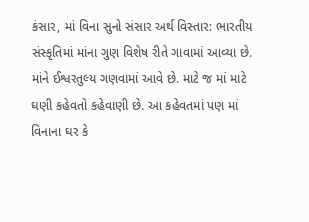કંસાર, માં વિના સુનો સંસાર અર્થ વિસ્તાર: ભારતીય સંસ્કૃતિમાં માંના ગુણ વિશેષ રીતે ગાવામાં આવ્યા છે. માંને ઈશ્વરતુલ્ય ગણવામાં આવે છે. માટે જ માં માટે ઘણી કહેવતો કહેવાણી છે. આ કહેવતમાં પણ માં વિનાના ઘર કે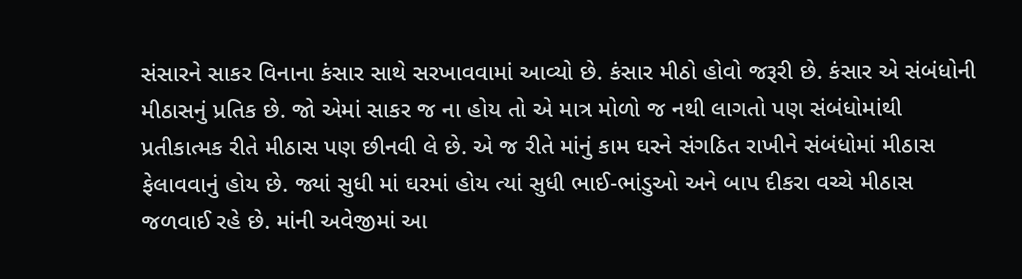સંસારને સાકર વિનાના કંસાર સાથે સરખાવવામાં આવ્યો છે. કંસાર મીઠો હોવો જરૂરી છે. કંસાર એ સંબંધોની મીઠાસનું પ્રતિક છે. જો એમાં સાકર જ ના હોય તો એ માત્ર મોળો જ નથી લાગતો પણ સંબંધોમાંથી પ્રતીકાત્મક રીતે મીઠાસ પણ છીનવી લે છે. એ જ રીતે માંનું કામ ઘરને સંગઠિત રાખીને સંબંધોમાં મીઠાસ ફેલાવવાનું હોય છે. જ્યાં સુધી માં ઘરમાં હોય ત્યાં સુધી ભાઈ-ભાંડુઓ અને બાપ દીકરા વચ્ચે મીઠાસ જળવાઈ રહે છે. માંની અવેજીમાં આ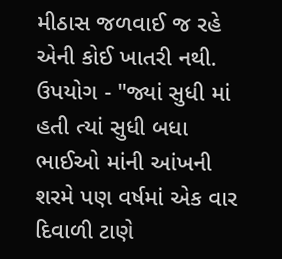મીઠાસ જળવાઈ જ રહે એની કોઈ ખાતરી નથી. ઉપયોગ - "જ્યાં સુધી માં હતી ત્યાં સુધી બધા ભાઈઓ માંની આંખની શરમે પણ વર્ષમાં એક વાર દિવાળી ટાણે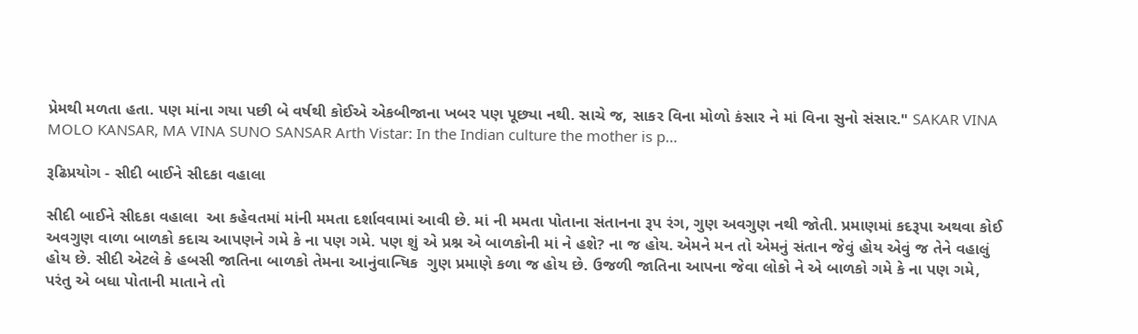પ્રેમથી મળતા હતા. પણ માંના ગયા પછી બે વર્ષથી કોઈએ એકબીજાના ખબર પણ પૂછ્યા નથી. સાચે જ, સાકર વિના મોળો કંસાર ને માં વિના સુનો સંસાર." SAKAR VINA MOLO KANSAR, MA VINA SUNO SANSAR Arth Vistar: In the Indian culture the mother is p...

રૂઢિપ્રયોગ - સીદી બાઈને સીદકા વહાલા

સીદી બાઈને સીદકા વહાલા  આ કહેવતમાં માંની મમતા દર્શાવવામાં આવી છે. માં ની મમતા પોતાના સંતાનના રૂપ રંગ, ગુણ અવગુણ નથી જોતી. પ્રમાણમાં કદરૂપા અથવા કોઈ અવગુણ વાળા બાળકો કદાચ આપણને ગમે કે ના પણ ગમે. પણ શું એ પ્રશ્ન એ બાળકોની માં ને હશે? ના જ હોય. એમને મન તો એમનું સંતાન જેવું હોય એવું જ તેને વહાલું હોય છે. સીદી એટલે કે હબસી જાતિના બાળકો તેમના આનુંવાન્ષિક  ગુણ પ્રમાણે કળા જ હોય છે. ઉજળી જાતિના આપના જેવા લોકો ને એ બાળકો ગમે કે ના પણ ગમે, પરંતુ એ બધા પોતાની માતાને તો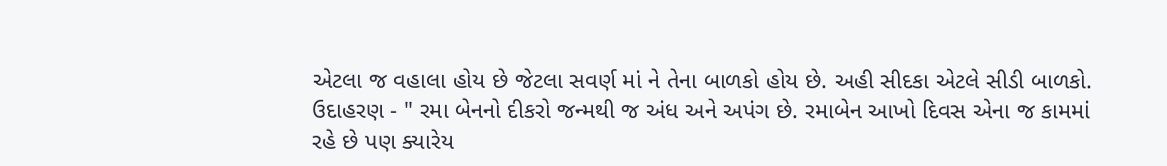એટલા જ વહાલા હોય છે જેટલા સવર્ણ માં ને તેના બાળકો હોય છે. અહી સીદકા એટલે સીડી બાળકો. ઉદાહરણ - " રમા બેનનો દીકરો જન્મથી જ અંધ અને અપંગ છે. રમાબેન આખો દિવસ એના જ કામમાં રહે છે પણ ક્યારેય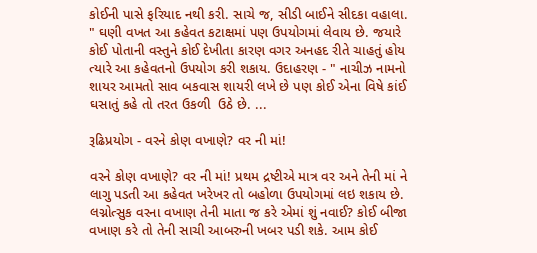કોઈની પાસે ફરિયાદ નથી કરી. સાચે જ, સીડી બાઈને સીદકા વહાલા. " ઘણી વખત આ કહેવત કટાક્ષમાં પણ ઉપયોગમાં લેવાય છે. જયારે કોઈ પોતાની વસ્તુને કોઈ દેખીતા કારણ વગર અનહદ રીતે ચાહતું હોય ત્યારે આ કહેવતનો ઉપયોગ કરી શકાય. ઉદાહરણ - " નાચીઝ નામનો શાયર આમતો સાવ બકવાસ શાયરી લખે છે પણ કોઈ એના વિષે કાંઈ ઘસાતું કહે તો તરત ઉકળી  ઉઠે છે. ...

રૂઢિપ્રયોગ - વરને કોણ વખાણે? વર ની માં!

વરને કોણ વખાણે? વર ની માં! પ્રથમ દ્રષ્ટીએ માત્ર વર અને તેની માં ને લાગુ પડતી આ કહેવત ખરેખર તો બહોળા ઉપયોગમાં લઇ શકાય છે. લગ્નોત્સુક વરના વખાણ તેની માતા જ કરે એમાં શું નવાઈ? કોઈ બીજા વખાણ કરે તો તેની સાચી આબરુની ખબર પડી શકે. આમ કોઈ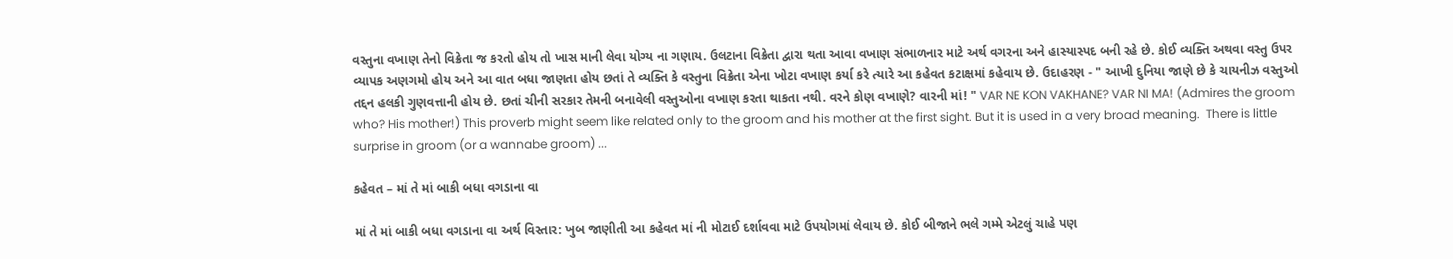વસ્તુના વખાણ તેનો વિક્રેતા જ કરતો હોય તો ખાસ માની લેવા યોગ્ય ના ગણાય. ઉલટાના વિક્રેતા દ્વારા થતા આવા વખાણ સંભાળનાર માટે અર્થ વગરના અને હાસ્યાસ્પદ બની રહે છે. કોઈ વ્યક્તિ અથવા વસ્તુ ઉપર વ્યાપક અણગમો હોય અને આ વાત બધા જાણતા હોય છતાં તે વ્યક્તિ કે વસ્તુના વિક્રેતા એના ખોટા વખાણ કર્યા કરે ત્યારે આ કહેવત કટાક્ષમાં કહેવાય છે. ઉદાહરણ - " આખી દુનિયા જાણે છે કે ચાયનીઝ વસ્તુઓ તદ્દન હલકી ગુણવત્તાની હોય છે. છતાં ચીની સરકાર તેમની બનાવેલી વસ્તુઓના વખાણ કરતા થાકતા નથી. વરને કોણ વખાણે? વારની માં! " VAR NE KON VAKHANE? VAR NI MA! (Admires the groom who? His mother!) This proverb might seem like related only to the groom and his mother at the first sight. But it is used in a very broad meaning.  There is little surprise in groom (or a wannabe groom) ...

કહેવત – માં તે માં બાકી બધા વગડાના વા

માં તે માં બાકી બધા વગડાના વા અર્થ વિસ્તાર: ખુબ જાણીતી આ કહેવત માં ની મોટાઈ દર્શાવવા માટે ઉપયોગમાં લેવાય છે. કોઈ બીજાને ભલે ગમ્મે એટલું ચાહે પણ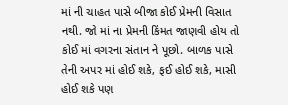માં ની ચાહત પાસે બીજા કોઈ પ્રેમની વિસાત નથી. જો માં ના પ્રેમની કિંમત જાણવી હોય તો કોઈ માં વગરના સંતાન ને પૂછો. બાળક પાસે તેની અપર માં હોઈ શકે, ફઈ હોઈ શકે, માસી હોઈ શકે પણ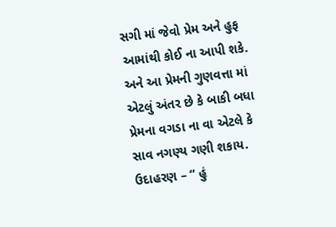સગી માં જેવો પ્રેમ અને હુફ આમાંથી કોઈ ના આપી શકે. અને આ પ્રેમની ગુણવત્તા માં એટલું અંતર છે કે બાકી બધા પ્રેમના વગડા ના વા એટલે કે સાવ નગણ્ય ગણી શકાય. ઉદાહરણ – “ હું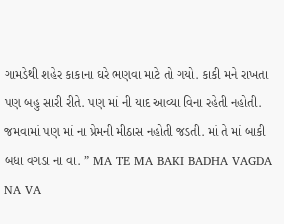ગામડેથી શહેર કાકાના ઘરે ભણવા માટે તો ગયો. કાકી મને રાખતા પણ બહુ સારી રીતે. પણ માં ની યાદ આવ્યા વિના રહેતી નહોતી. જમવામાં પણ માં ના પ્રેમની મીઠાસ નહોતી જડતી. માં તે માં બાકી બધા વગડા ના વા. ” MA TE MA BAKI BADHA VAGDA NA VA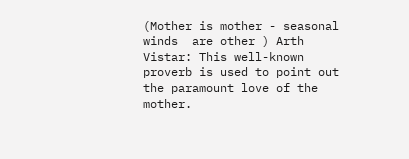(Mother is mother - seasonal winds  are other ) Arth Vistar: This well-known proverb is used to point out the paramount love of the mother.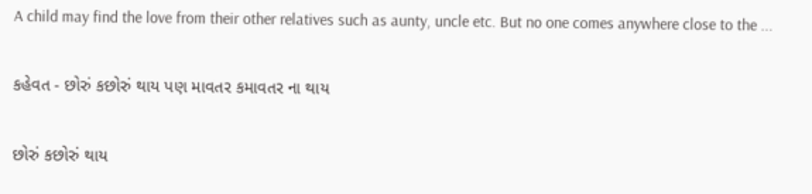A child may find the love from their other relatives such as aunty, uncle etc. But no one comes anywhere close to the ...

કહેવત - છોરું કછોરું થાય પણ માવતર કમાવતર ના થાય

છોરું કછોરું થાય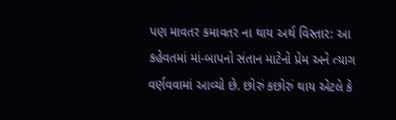પણ માવતર કમાવતર ના થાય અર્થ વિસ્તાર: આ કહેવતમાં માં-બાપનો સંતાન માટેનો પ્રેમ અને ત્યાગ વર્ણવવામાં આવ્યો છે. છોરું કછોરું થાય એટલે કે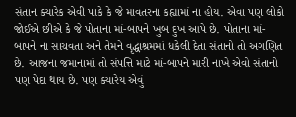સંતાન ક્યારેક એવી પાકે કે જે માવતરના કહ્યામાં ના હોય. એવા પણ લોકો જોઈએ છીએ કે જે પોતાના માં-બાપને ખુબ દુખ આપે છે. પોતાના માં-બાપને ના સાચવતા અને તેમને વૃદ્ધાશ્રમમાં ધકેલી દેતા સંતાનો તો અગણિત છે. આજના જમાનામાં તો સંપત્તિ માટે માં-બાપને મારી નાખે એવો સંતાનો પણ પેદા થાય છે. પણ ક્યારેય એવું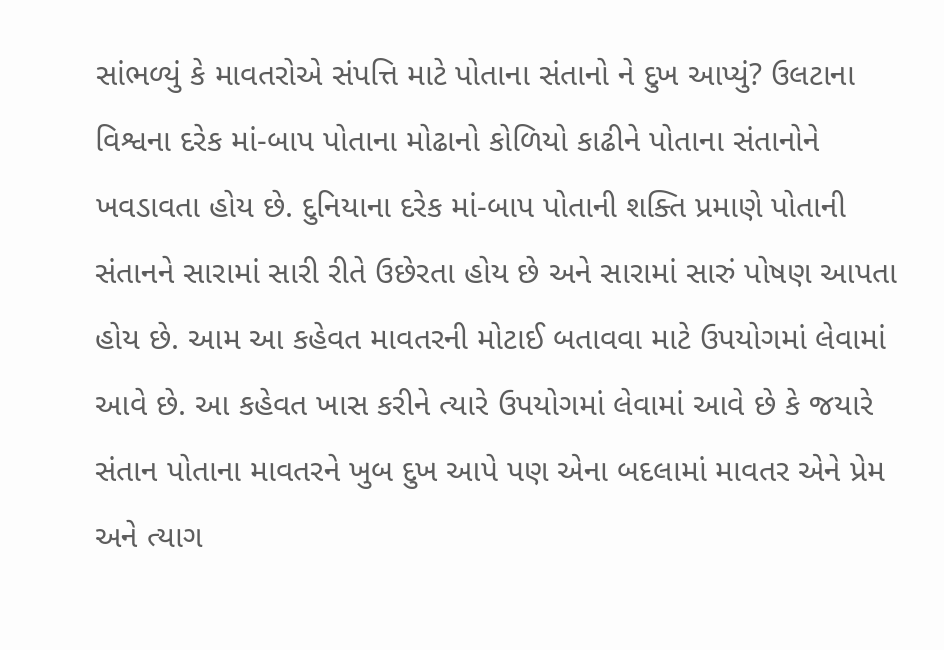સાંભળ્યું કે માવતરોએ સંપત્તિ માટે પોતાના સંતાનો ને દુખ આપ્યું? ઉલટાના વિશ્વના દરેક માં-બાપ પોતાના મોઢાનો કોળિયો કાઢીને પોતાના સંતાનોને ખવડાવતા હોય છે. દુનિયાના દરેક માં-બાપ પોતાની શક્તિ પ્રમાણે પોતાની સંતાનને સારામાં સારી રીતે ઉછેરતા હોય છે અને સારામાં સારું પોષણ આપતા હોય છે. આમ આ કહેવત માવતરની મોટાઈ બતાવવા માટે ઉપયોગમાં લેવામાં આવે છે. આ કહેવત ખાસ કરીને ત્યારે ઉપયોગમાં લેવામાં આવે છે કે જયારે સંતાન પોતાના માવતરને ખુબ દુખ આપે પણ એના બદલામાં માવતર એને પ્રેમ અને ત્યાગ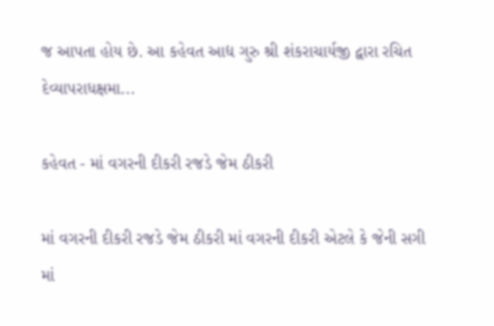જ આપતા હોય છે. આ કહેવત આદ્ય ગુરુ શ્રી શંકરાચાર્યજી દ્વારા રચિત દેવ્યાપરાધક્ષમા...

કહેવત - માં વગરની દીકરી રજડે જેમ ઠીકરી

માં વગરની દીકરી રજડે જેમ ઠીકરી માં વગરની દીકરી એટલે કે જેની સગી માં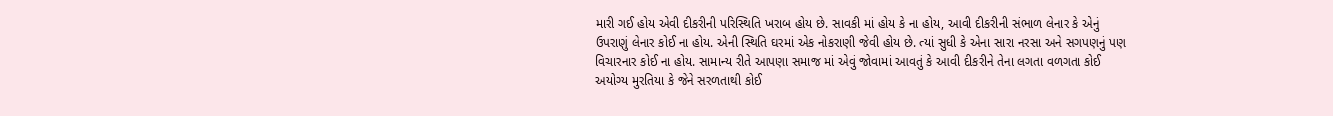મારી ગઈ હોય એવી દીકરીની પરિસ્થિતિ ખરાબ હોય છે. સાવકી માં હોય કે ના હોય, આવી દીકરીની સંભાળ લેનાર કે એનું ઉપરાણું લેનાર કોઈ ના હોય. એની સ્થિતિ ઘરમાં એક નોકરાણી જેવી હોય છે. ત્યાં સુધી કે એના સારા નરસા અને સગપણનું પણ વિચારનાર કોઈ ના હોય. સામાન્ય રીતે આપણા સમાજ માં એવું જોવામાં આવતું કે આવી દીકરીને તેના લગતા વળગતા કોઈ અયોગ્ય મુરતિયા કે જેને સરળતાથી કોઈ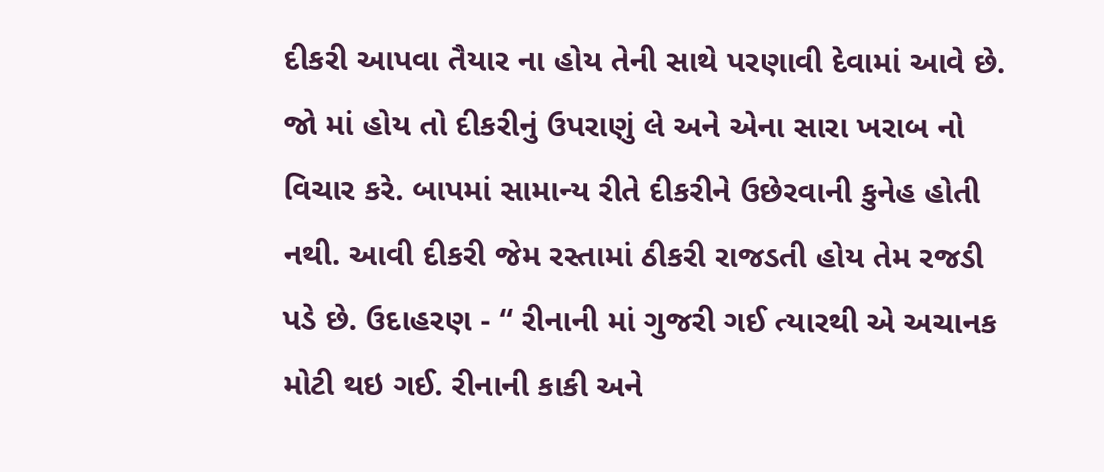દીકરી આપવા તૈયાર ના હોય તેની સાથે પરણાવી દેવામાં આવે છે. જો માં હોય તો દીકરીનું ઉપરાણું લે અને એના સારા ખરાબ નો વિચાર કરે. બાપમાં સામાન્ય રીતે દીકરીને ઉછેરવાની કુનેહ હોતી નથી. આવી દીકરી જેમ રસ્તામાં ઠીકરી રાજડતી હોય તેમ રજડી પડે છે. ઉદાહરણ - “ રીનાની માં ગુજરી ગઈ ત્યારથી એ અચાનક મોટી થઇ ગઈ. રીનાની કાકી અને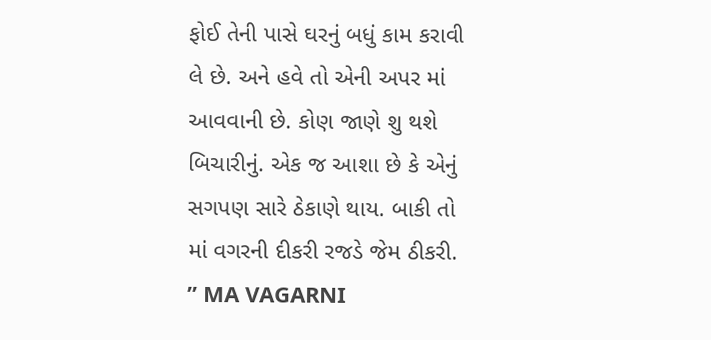ફોઈ તેની પાસે ઘરનું બધું કામ કરાવી લે છે. અને હવે તો એની અપર માં આવવાની છે. કોણ જાણે શુ થશે બિચારીનું. એક જ આશા છે કે એનું સગપણ સારે ઠેકાણે થાય. બાકી તો માં વગરની દીકરી રજડે જેમ ઠીકરી. ” MA VAGARNI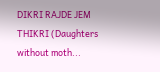DIKRI RAJDE JEM THIKRI (Daughters without moth...